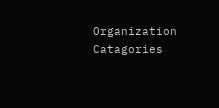Organization Catagories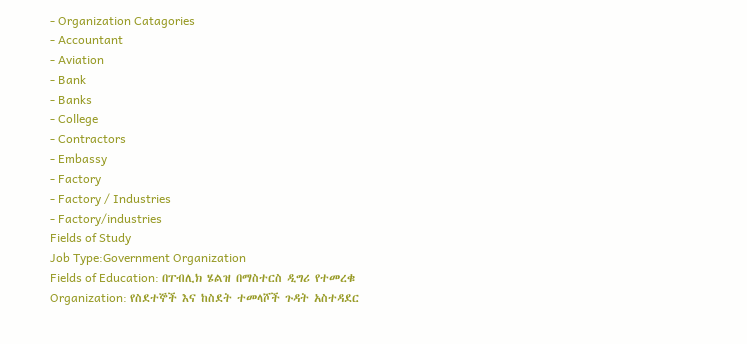- Organization Catagories
- Accountant
- Aviation
- Bank
- Banks
- College
- Contractors
- Embassy
- Factory
- Factory / Industries
- Factory/industries
Fields of Study
Job Type:Government Organization
Fields of Education: በፐብሊክ ሄልዝ በማስተርስ ዲግሪ የተመረቁ
Organization: የስደተኞች እና ከስደት ተመላሾች ጉዳት አስተዳደር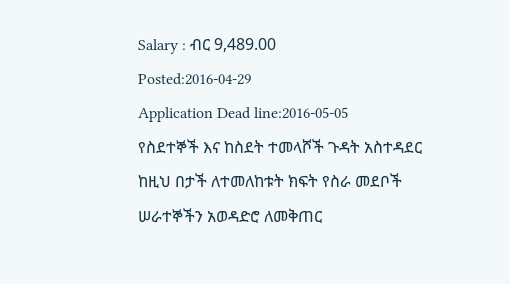Salary : ብር 9,489.00
Posted:2016-04-29
Application Dead line:2016-05-05
የስደተኞች እና ከስደት ተመላሾች ጉዳት አስተዳደር ከዚህ በታች ለተመለከቱት ክፍት የስራ መደቦች ሠራተኞችን አወዳድሮ ለመቅጠር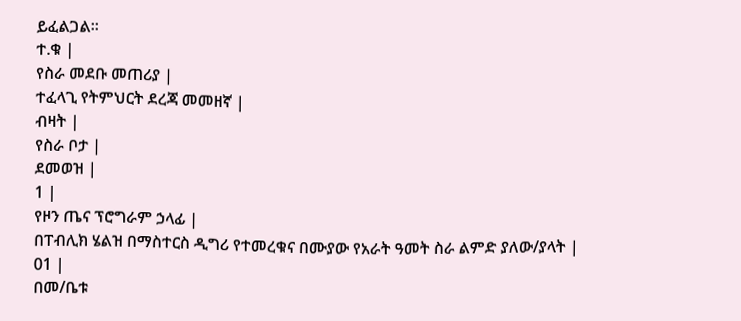ይፈልጋል፡፡
ተ.ቁ |
የስራ መደቡ መጠሪያ |
ተፈላጊ የትምህርት ደረጃ መመዘኛ |
ብዛት |
የስራ ቦታ |
ደመወዝ |
1 |
የዞን ጤና ፕሮግራም ኃላፊ |
በፐብሊክ ሄልዝ በማስተርስ ዲግሪ የተመረቁና በሙያው የአራት ዓመት ስራ ልምድ ያለው/ያላት |
01 |
በመ/ቤቱ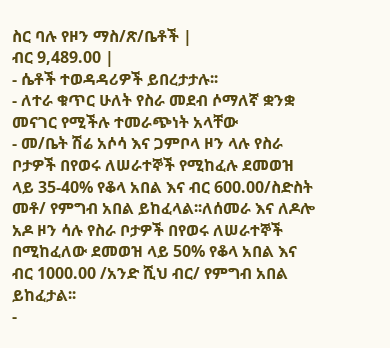ስር ባሉ የዞን ማስ/ጽ/ቤቶች |
ብር 9,489.00 |
- ሴቶች ተወዳዳሪዎች ይበረታታሉ፡፡
- ለተራ ቁጥር ሁለት የስራ መደብ ሶማለኛ ቋንቋ መናገር የሚችሉ ተመራጭነት አላቸው
- መ/ቤት ሽሬ አሶሳ እና ጋምቦላ ዞን ላሉ የስራ ቦታዎች በየወሩ ለሠራተኞች የሚከፈሉ ደመወዝ ላይ 35-40% የቆላ አበል እና ብር 600.00/ስድስት መቶ/ የምግብ አበል ይከፈላል፡፡ለሰመራ እና ለዶሎ አዶ ዞን ሳሉ የስራ ቦታዎች በየወሩ ለሠራተኞች በሚከፈለው ደመወዝ ላይ 50% የቆላ አበል እና ብር 1000.00 /አንድ ሺህ ብር/ የምግብ አበል ይከፈታል፡፡
-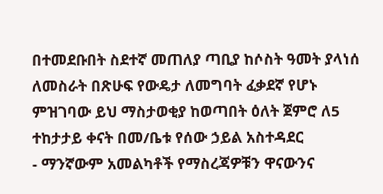በተመደቡበት ስደተኛ መጠለያ ጣቢያ ከሶስት ዓመት ያላነሰ ለመስራት በጽሁፍ የውዴታ ለመግባት ፈቃደኛ የሆኑ ምዝገባው ይህ ማስታወቂያ ከወጣበት ዕለት ጀምሮ ለ5 ተከታታይ ቀናት በመ/ቤቱ የሰው ኃይል አስተዳደር
- ማንኛውም አመልካቶች የማስረጃዎቹን ዋናውንና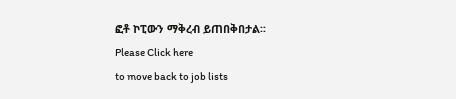ፎቶ ኮፒውን ማቅረብ ይጠበቅበታል፡፡
Please Click here
to move back to job lists